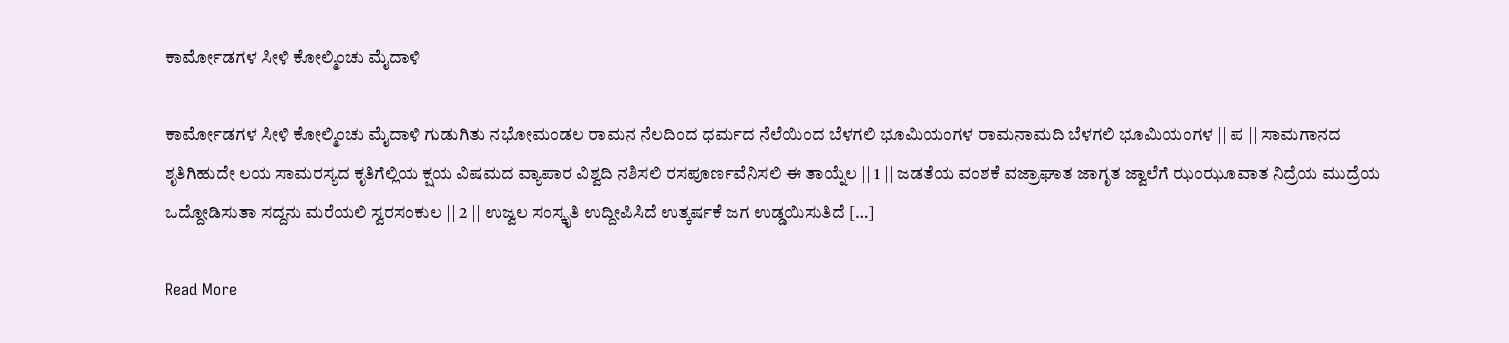ಕಾರ್ಮೋಡಗಳ ಸೀಳಿ ಕೋಲ್ಮಿಂಚು ಮೈದಾಳಿ

ಕಾರ್ಮೋಡಗಳ ಸೀಳಿ ಕೋಲ್ಮಿಂಚು ಮೈದಾಳಿ ಗುಡುಗಿತು ನಭೋಮಂಡಲ ರಾಮನ ನೆಲದಿಂದ ಧರ್ಮದ ನೆಲೆಯಿಂದ ಬೆಳಗಲಿ ಭೂಮಿಯಂಗಳ ರಾಮನಾಮದಿ ಬೆಳಗಲಿ ಭೂಮಿಯಂಗಳ || ಪ || ಸಾಮಗಾನದ ಶೃತಿಗಿಹುದೇ ಲಯ ಸಾಮರಸ್ಯದ ಕೃತಿಗೆಲ್ಲಿಯ ಕ್ಷಯ ವಿಷಮದ ವ್ಯಾಪಾರ ವಿಶ್ವದಿ ನಶಿಸಲಿ ರಸಪೂರ್ಣವೆನಿಸಲಿ ಈ ತಾಯ್ನೆಲ || 1 || ಜಡತೆಯ ವಂಶಕೆ ವಜ್ರಾಘಾತ ಜಾಗೃತ ಜ್ವಾಲೆಗೆ ಝಂಝೂವಾತ ನಿದ್ರೆಯ ಮುದ್ರೆಯ ಒದ್ದೋಡಿಸುತಾ ಸದ್ದನು ಮರೆಯಲಿ ಸ್ವರಸಂಕುಲ || 2 || ಉಜ್ವಲ ಸಂಸ್ಕೃತಿ ಉದ್ದೀಪಿಸಿದೆ ಉತ್ಕರ್ಷಕೆ ಜಗ ಉಡ್ಡಯಿಸುತಿದೆ […]

Read More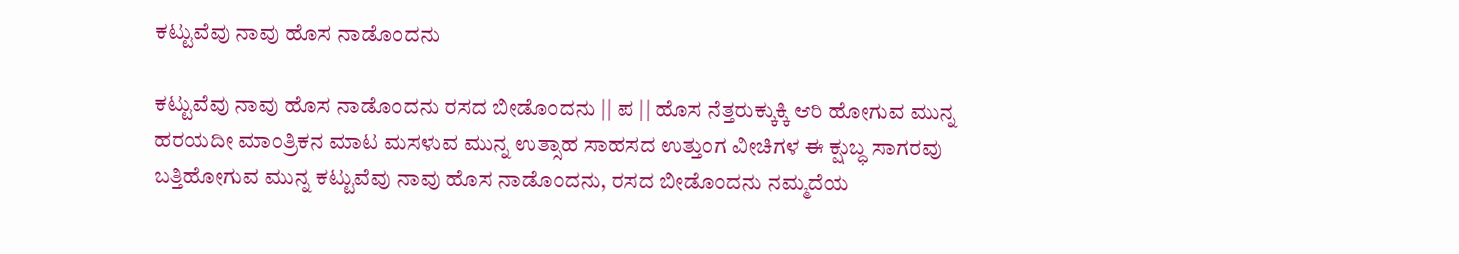ಕಟ್ಟುವೆವು ನಾವು ಹೊಸ ನಾಡೊಂದನು

ಕಟ್ಟುವೆವು ನಾವು ಹೊಸ ನಾಡೊಂದನು ರಸದ ಬೀಡೊಂದನು || ಪ || ಹೊಸ ನೆತ್ತರುಕ್ಕುಕ್ಕಿ ಆರಿ ಹೋಗುವ ಮುನ್ನ ಹರಯದೀ ಮಾಂತ್ರಿಕನ ಮಾಟ ಮಸಳುವ ಮುನ್ನ ಉತ್ಸಾಹ ಸಾಹಸದ ಉತ್ತುಂಗ ವೀಚಿಗಳ ಈ ಕ್ಷುಬ್ಧ ಸಾಗರವು ಬತ್ತಿಹೋಗುವ ಮುನ್ನ ಕಟ್ಟುವೆವು ನಾವು ಹೊಸ ನಾಡೊಂದನು, ರಸದ ಬೀಡೊಂದನು ನಮ್ಮದೆಯ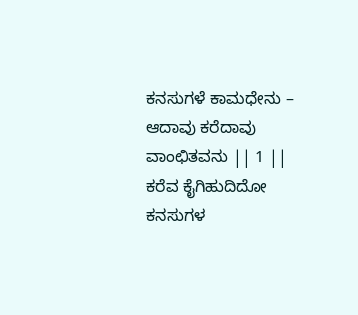ಕನಸುಗಳೆ ಕಾಮಧೇನು – ಆದಾವು ಕರೆದಾವು ವಾಂಛಿತವನು || 1 || ಕರೆವ ಕೈಗಿಹುದಿದೋ ಕನಸುಗಳ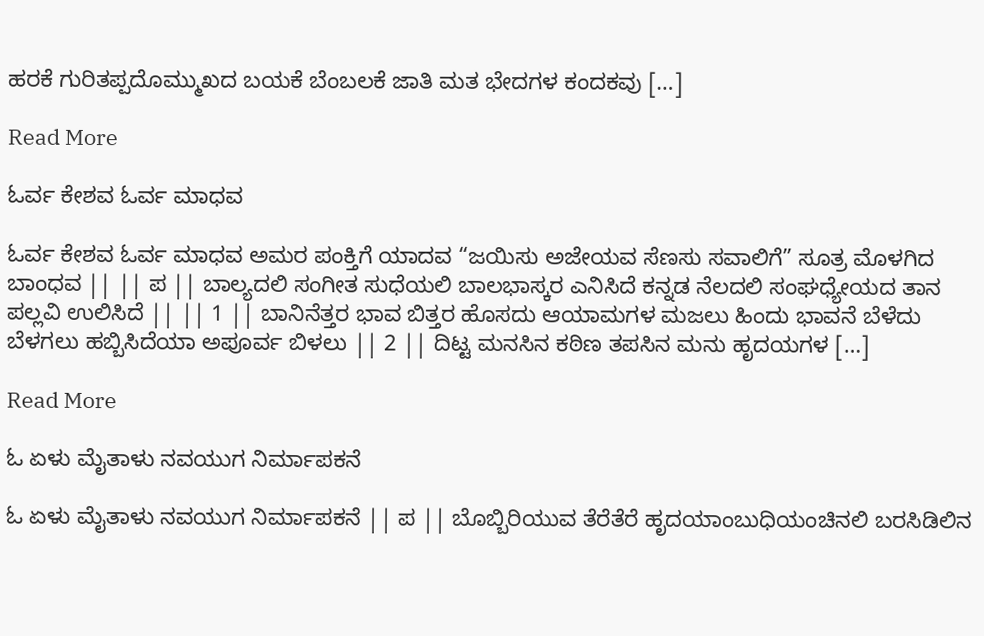ಹರಕೆ ಗುರಿತಪ್ಪದೊಮ್ಮುಖದ ಬಯಕೆ ಬೆಂಬಲಕೆ ಜಾತಿ ಮತ ಭೇದಗಳ ಕಂದಕವು […]

Read More

ಓರ್ವ ಕೇಶವ ಓರ್ವ ಮಾಧವ

ಓರ್ವ ಕೇಶವ ಓರ್ವ ಮಾಧವ ಅಮರ ಪಂಕ್ತಿಗೆ ಯಾದವ “ಜಯಿಸು ಅಜೇಯವ ಸೆಣಸು ಸವಾಲಿಗೆ” ಸೂತ್ರ ಮೊಳಗಿದ ಬಾಂಧವ || || ಪ || ಬಾಲ್ಯದಲಿ ಸಂಗೀತ ಸುಧೆಯಲಿ ಬಾಲಭಾಸ್ಕರ ಎನಿಸಿದೆ ಕನ್ನಡ ನೆಲದಲಿ ಸಂಘಧ್ಯೇಯದ ತಾನ ಪಲ್ಲವಿ ಉಲಿಸಿದೆ || || 1 || ಬಾನಿನೆತ್ತರ ಭಾವ ಬಿತ್ತರ ಹೊಸದು ಆಯಾಮಗಳ ಮಜಲು ಹಿಂದು ಭಾವನೆ ಬೆಳೆದು ಬೆಳಗಲು ಹಬ್ಬಿಸಿದೆಯಾ ಅಪೂರ್ವ ಬಿಳಲು || 2 || ದಿಟ್ಟ ಮನಸಿನ ಕಠಿಣ ತಪಸಿನ ಮನು ಹೃದಯಗಳ […]

Read More

ಓ ಏಳು ಮೈತಾಳು ನವಯುಗ ನಿರ್ಮಾಪಕನೆ

ಓ ಏಳು ಮೈತಾಳು ನವಯುಗ ನಿರ್ಮಾಪಕನೆ || ಪ || ಬೊಬ್ಬಿರಿಯುವ ತೆರೆತೆರೆ ಹೃದಯಾಂಬುಧಿಯಂಚಿನಲಿ ಬರಸಿಡಿಲಿನ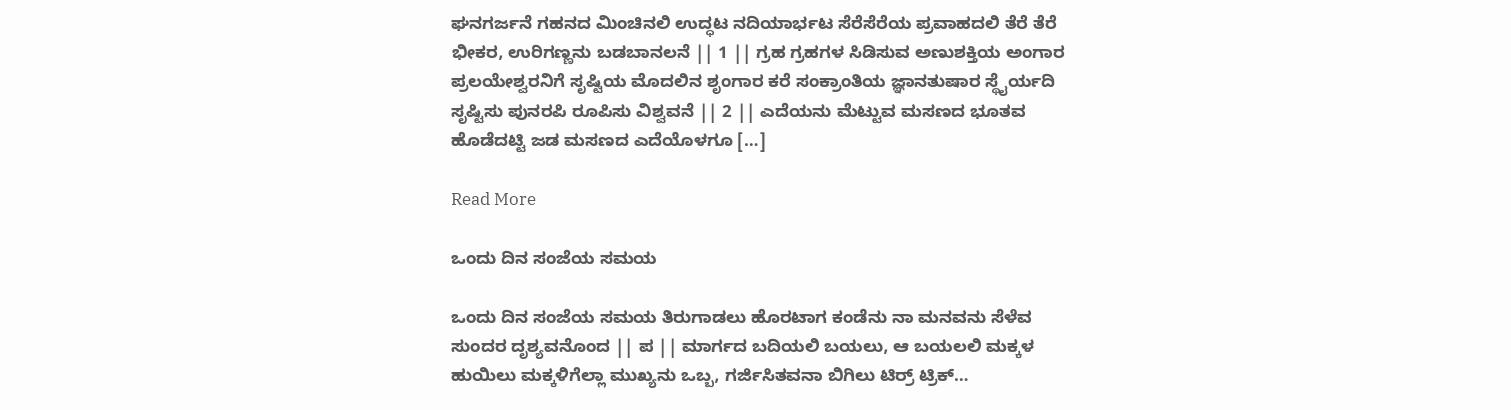ಘನಗರ್ಜನೆ ಗಹನದ ಮಿಂಚಿನಲಿ ಉದ್ಧಟ ನದಿಯಾರ್ಭಟ ಸೆರೆಸೆರೆಯ ಪ್ರವಾಹದಲಿ ತೆರೆ ತೆರೆ ಭೀಕರ, ಉರಿಗಣ್ಣನು ಬಡಬಾನಲನೆ || 1 || ಗ್ರಹ ಗ್ರಹಗಳ ಸಿಡಿಸುವ ಅಣುಶಕ್ತಿಯ ಅಂಗಾರ ಪ್ರಲಯೇಶ್ವರನಿಗೆ ಸೃಷ್ಟಿಯ ಮೊದಲಿನ ಶೃಂಗಾರ ಕರೆ ಸಂಕ್ರಾಂತಿಯ ಜ್ಞಾನತುಷಾರ ಸ್ಥೈರ್ಯದಿ ಸೃಷ್ಟಿಸು ಪುನರಪಿ ರೂಪಿಸು ವಿಶ್ವವನೆ || 2 || ಎದೆಯನು ಮೆಟ್ಟುವ ಮಸಣದ ಭೂತವ ಹೊಡೆದಟ್ಟಿ ಜಡ ಮಸಣದ ಎದೆಯೊಳಗೂ […]

Read More

ಒಂದು ದಿನ ಸಂಜೆಯ ಸಮಯ

ಒಂದು ದಿನ ಸಂಜೆಯ ಸಮಯ ತಿರುಗಾಡಲು ಹೊರಟಾಗ ಕಂಡೆನು ನಾ ಮನವನು ಸೆಳೆವ ಸುಂದರ ದೃಶ್ಯವನೊಂದ || ಪ || ಮಾರ್ಗದ ಬದಿಯಲಿ ಬಯಲು, ಆ ಬಯಲಲಿ ಮಕ್ಕಳ ಹುಯಿಲು ಮಕ್ಕಳಿಗೆಲ್ಲಾ ಮುಖ್ಯನು ಒಬ್ಬ, ಗರ್ಜಿಸಿತವನಾ ಬಿಗಿಲು ಟಿರ್ರ್ ಟ್ರಿಕ್…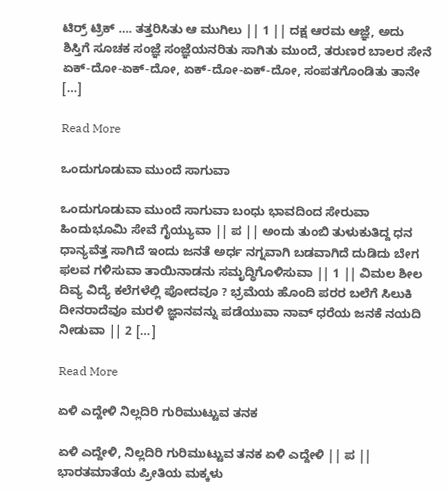ಟಿರ್ರ್ ಟ್ರಿಕ್ …. ತತ್ತರಿಸಿತು ಆ ಮುಗಿಲು || 1 || ದಕ್ಷ ಆರಮ ಆಜ್ಞೆ, ಅದು ಶಿಸ್ತಿಗೆ ಸೂಚಕ ಸಂಜ್ಞೆ ಸಂಜ್ಞೆಯನರಿತು ಸಾಗಿತು ಮುಂದೆ, ತರುಣರ ಬಾಲರ ಸೇನೆ ಏಕ್-ದೋ-ಏಕ್-ದೋ, ಏಕ್-ದೋ-ಏಕ್-ದೋ, ಸಂಪತಗೊಂಡಿತು ತಾನೇ […]

Read More

ಒಂದುಗೂಡುವಾ ಮುಂದೆ ಸಾಗುವಾ

ಒಂದುಗೂಡುವಾ ಮುಂದೆ ಸಾಗುವಾ ಬಂಧು ಭಾವದಿಂದ ಸೇರುವಾ ಹಿಂದುಭೂಮಿ ಸೇವೆ ಗೈಯ್ಯುವಾ || ಪ || ಅಂದು ತುಂಬಿ ತುಳುಕುತಿದ್ದ ಧನ ಧಾನ್ಯವೆತ್ತ ಸಾಗಿದೆ ಇಂದು ಜನತೆ ಅರ್ಧ ನಗ್ನವಾಗಿ ಬಡವಾಗಿದೆ ದುಡಿದು ಬೇಗ ಫಲವ ಗಳಿಸುವಾ ತಾಯಿನಾಡನು ಸಮೃದ್ಧಿಗೊಳಿಸುವಾ || 1 || ವಿಮಲ ಶೀಲ ದಿವ್ಯ ವಿದ್ಯೆ ಕಲೆಗಳೆಲ್ಲಿ ಪೋದವೂ ? ಭ್ರಮೆಯ ಹೊಂದಿ ಪರರ ಬಲೆಗೆ ಸಿಲುಕಿ ದೀನರಾದೆವೂ ಮರಳಿ ಜ್ಞಾನವನ್ನು ಪಡೆಯುವಾ ನಾವ್ ಧರೆಯ ಜನಕೆ ನಯದಿ ನೀಡುವಾ || 2 […]

Read More

ಏಳಿ ಎದ್ದೇಳಿ ನಿಲ್ಲದಿರಿ ಗುರಿಮುಟ್ಟುವ ತನಕ

ಏಳಿ ಎದ್ದೇಳಿ, ನಿಲ್ಲದಿರಿ ಗುರಿಮುಟ್ಟುವ ತನಕ ಏಳಿ ಎದ್ದೇಳಿ || ಪ || ಭಾರತಮಾತೆಯ ಪ್ರೀತಿಯ ಮಕ್ಕಳು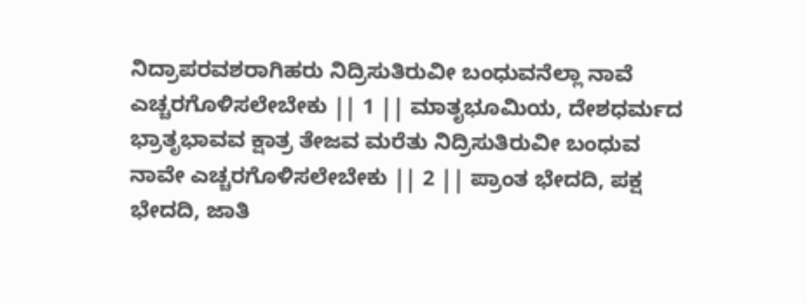ನಿದ್ರಾಪರವಶರಾಗಿಹರು ನಿದ್ರಿಸುತಿರುವೀ ಬಂಧುವನೆಲ್ಲಾ ನಾವೆ ಎಚ್ಚರಗೊಳಿಸಲೇಬೇಕು || 1 || ಮಾತೃಭೂಮಿಯ, ದೇಶಧರ್ಮದ ಭ್ರಾತೃಭಾವವ ಕ್ಷಾತ್ರ ತೇಜವ ಮರೆತು ನಿದ್ರಿಸುತಿರುವೀ ಬಂಧುವ ನಾವೇ ಎಚ್ಚರಗೊಳಿಸಲೇಬೇಕು || 2 || ಪ್ರಾಂತ ಭೇದದಿ, ಪಕ್ಷ ಭೇದದಿ, ಜಾತಿ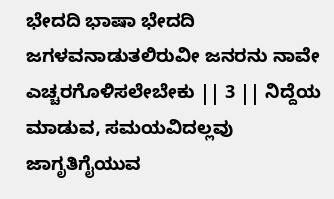ಭೇದದಿ ಭಾಷಾ ಭೇದದಿ ಜಗಳವನಾಡುತಲಿರುವೀ ಜನರನು ನಾವೇ ಎಚ್ಚರಗೊಳಿಸಲೇಬೇಕು || 3 || ನಿದ್ದೆಯ ಮಾಡುವ, ಸಮಯವಿದಲ್ಲವು ಜಾಗೃತಿಗೈಯುವ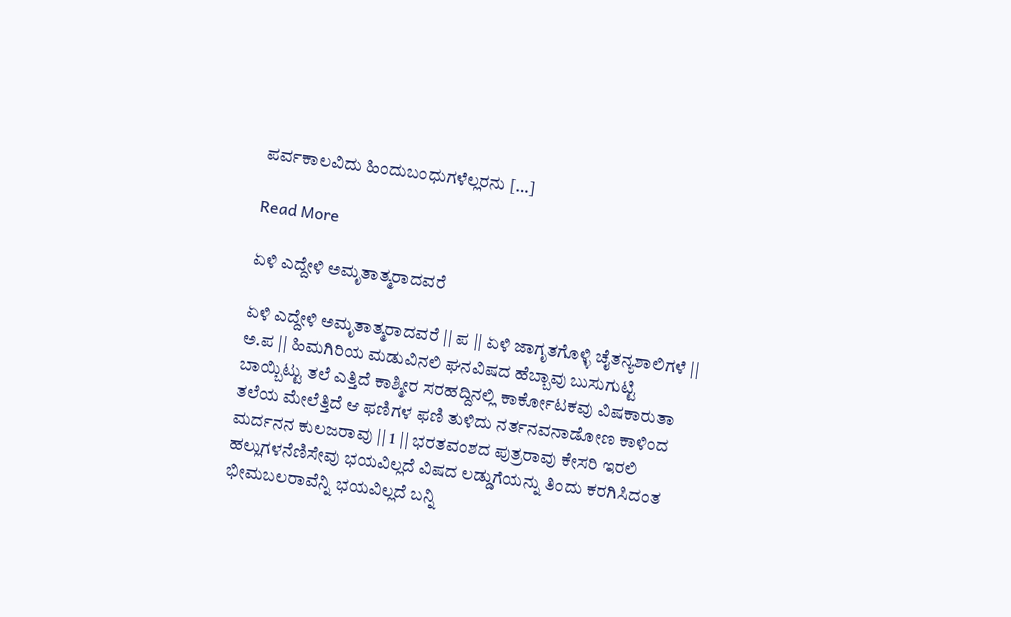ಪರ್ವಕಾಲವಿದು ಹಿಂದುಬಂಧುಗಳೆಲ್ಲರನು […]

Read More

ಏಳಿ ಎದ್ದೇಳಿ ಅಮೃತಾತ್ಮರಾದವರೆ

ಏಳಿ ಎದ್ದೇಳಿ ಅಮೃತಾತ್ಮರಾದವರೆ || ಪ || ಏಳಿ ಜಾಗೃತಗೊಳ್ಳಿ ಚೈತನ್ಯಶಾಲಿಗಳೆ || ಅ.ಪ || ಹಿಮಗಿರಿಯ ಮಡುವಿನಲಿ ಘನವಿಷದ ಹೆಬ್ಬಾವು ಬುಸುಗುಟ್ಟಿ ಬಾಯ್ಬಿಟ್ಟು ತಲೆ ಎತ್ತಿದೆ ಕಾಶ್ಮೀರ ಸರಹದ್ದಿನಲ್ಲಿ ಕಾರ್ಕೋಟಕವು ವಿಷಕಾರುತಾ ತಲೆಯ ಮೇಲೆತ್ತಿದೆ ಆ ಫಣಿಗಳ ಫಣಿ ತುಳಿದು ನರ್ತನವನಾಡೋಣ ಕಾಳಿಂದ ಮರ್ದನನ ಕುಲಜರಾವು || 1 || ಭರತವಂಶದ ಪುತ್ರರಾವು ಕೇಸರಿ ಇರಲಿ ಹಲ್ಲುಗಳನೆಣಿಸೇವು ಭಯವಿಲ್ಲದೆ ವಿಷದ ಲಡ್ಡುಗೆಯನ್ನು ತಿಂದು ಕರಗಿಸಿದಂತ ಭೀಮಬಲರಾವೆನ್ನಿ ಭಯವಿಲ್ಲದೆ ಬನ್ನಿ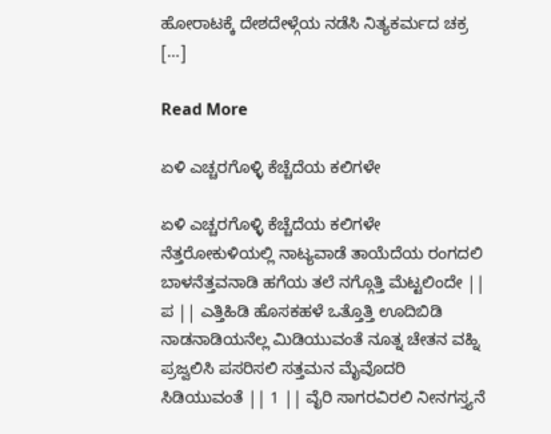ಹೋರಾಟಕ್ಕೆ ದೇಶದೇಳ್ಗೆಯ ನಡೆಸಿ ನಿತ್ಯಕರ್ಮದ ಚಕ್ರ […]

Read More

ಏಳಿ ಎಚ್ಚರಗೊಳ್ಳಿ ಕೆಚ್ಚೆದೆಯ ಕಲಿಗಳೇ

ಏಳಿ ಎಚ್ಚರಗೊಳ್ಳಿ ಕೆಚ್ಚೆದೆಯ ಕಲಿಗಳೇ ನೆತ್ತರೋಕುಳಿಯಲ್ಲಿ ನಾಟ್ಯವಾಡೆ ತಾಯೆದೆಯ ರಂಗದಲಿ ಬಾಳನೆತ್ತವನಾಡಿ ಹಗೆಯ ತಲೆ ನಗ್ಗೊತ್ತಿ ಮೆಟ್ಟಲಿಂದೇ || ಪ || ಎತ್ತಿಹಿಡಿ ಹೊಸಕಹಳೆ ಒತ್ತೊತ್ತಿ ಊದಿಬಿಡಿ ನಾಡನಾಡಿಯನೆಲ್ಲ ಮಿಡಿಯುವಂತೆ ನೂತ್ನ ಚೇತನ ವಹ್ನಿ ಪ್ರಜ್ವಲಿಸಿ ಪಸರಿಸಲಿ ಸತ್ತಮನ ಮೈವೊದರಿ ಸಿಡಿಯುವಂತೆ || 1 || ವೈರಿ ಸಾಗರವಿರಲಿ ನೀನಗಸ್ತ್ಯನೆ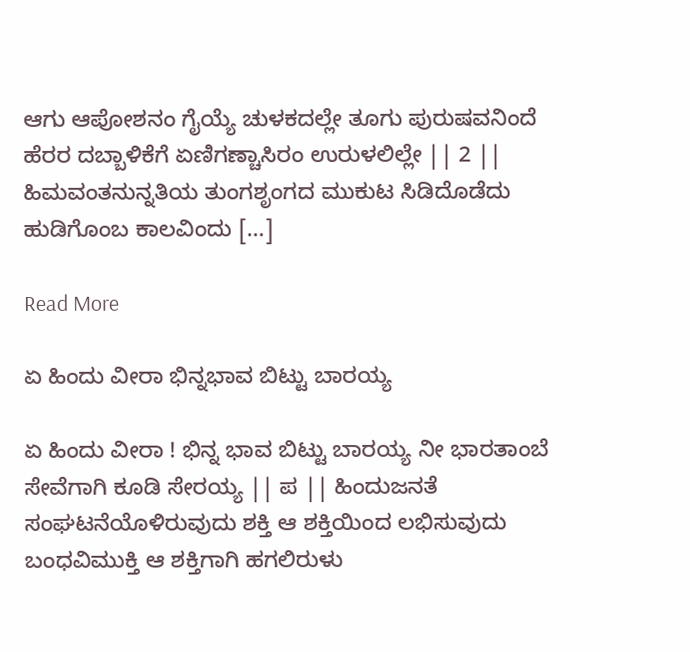ಆಗು ಆಪೋಶನಂ ಗೈಯ್ಯೆ ಚುಳಕದಲ್ಲೇ ತೂಗು ಪುರುಷವನಿಂದೆ ಹೆರರ ದಬ್ಬಾಳಿಕೆಗೆ ಏಣಿಗಣ್ಚಾಸಿರಂ ಉರುಳಲಿಲ್ಲೇ || 2 || ಹಿಮವಂತನುನ್ನತಿಯ ತುಂಗಶೃಂಗದ ಮುಕುಟ ಸಿಡಿದೊಡೆದು ಹುಡಿಗೊಂಬ ಕಾಲವಿಂದು […]

Read More

ಏ ಹಿಂದು ವೀರಾ ಭಿನ್ನಭಾವ ಬಿಟ್ಟು ಬಾರಯ್ಯ

ಏ ಹಿಂದು ವೀರಾ ! ಭಿನ್ನ ಭಾವ ಬಿಟ್ಟು ಬಾರಯ್ಯ ನೀ ಭಾರತಾಂಬೆ ಸೇವೆಗಾಗಿ ಕೂಡಿ ಸೇರಯ್ಯ || ಪ || ಹಿಂದುಜನತೆ ಸಂಘಟನೆಯೊಳಿರುವುದು ಶಕ್ತಿ ಆ ಶಕ್ತಿಯಿಂದ ಲಭಿಸುವುದು ಬಂಧವಿಮುಕ್ತಿ ಆ ಶಕ್ತಿಗಾಗಿ ಹಗಲಿರುಳು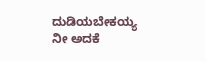ದುಡಿಯಬೇಕಯ್ಯ ನೀ ಅದಕೆ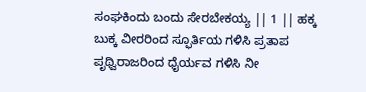ಸಂಘಕಿಂದು ಬಂದು ಸೇರಬೇಕಯ್ಯ || 1 || ಹಕ್ಕ ಬುಕ್ಕ ವೀರರಿಂದ ಸ್ಫೂರ್ತಿಯ ಗಳಿಸಿ ಪ್ರತಾಪ ಪೃಥ್ವಿರಾಜರಿಂದ ಧೈರ್ಯವ ಗಳಿಸಿ ನೀ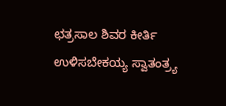ಛತ್ರಸಾಲ ಶಿವರ ಕೀರ್ತಿ ಉಳಿಸಬೇಕಯ್ಯ ಸ್ವಾತಂತ್ರ್ಯ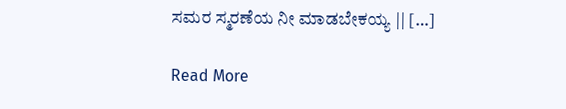ಸಮರ ಸ್ಮರಣೆಯ ನೀ ಮಾಡಬೇಕಯ್ಯ || […]

Read More